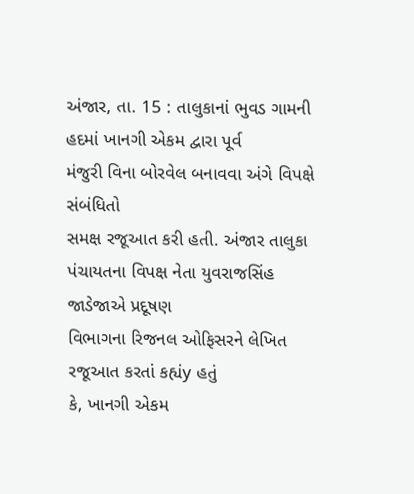અંજાર, તા. 15 : તાલુકાનાં ભુવડ ગામની હદમાં ખાનગી એકમ દ્વારા પૂર્વ
મંજુરી વિના બોરવેલ બનાવવા અંગે વિપક્ષે સંબંધિતો
સમક્ષ રજૂઆત કરી હતી. અંજાર તાલુકા પંચાયતના વિપક્ષ નેતા યુવરાજસિંહ જાડેજાએ પ્રદૂષણ
વિભાગના રિજનલ ઓફિસરને લેખિત રજૂઆત કરતાં કહ્યંy હતું
કે, ખાનગી એકમ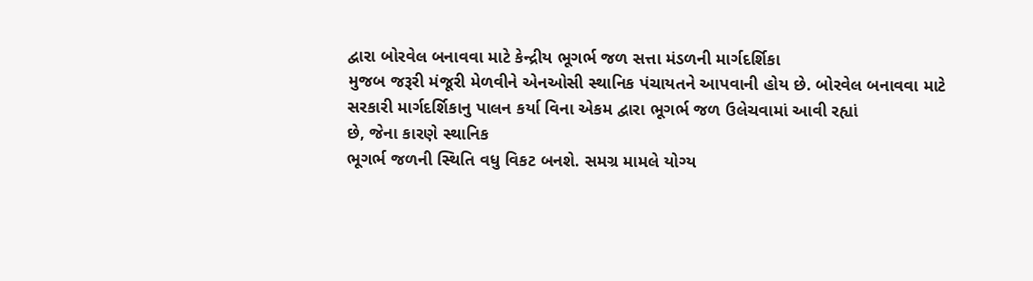દ્વારા બોરવેલ બનાવવા માટે કેન્દ્રીય ભૂગર્ભ જળ સત્તા મંડળની માર્ગદર્શિકા
મુજબ જરૂરી મંજૂરી મેળવીને એનઓસી સ્થાનિક પંચાયતને આપવાની હોય છે. બોરવેલ બનાવવા માટે
સરકારી માર્ગદર્શિકાનુ પાલન કર્યા વિના એકમ દ્વારા ભૂગર્ભ જળ ઉલેચવામાં આવી રહ્યાં
છે, જેના કારણે સ્થાનિક
ભૂગર્ભ જળની સ્થિતિ વધુ વિકટ બનશે. સમગ્ર મામલે યોગ્ય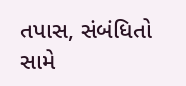તપાસ, સંબંધિતો
સામે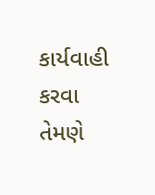કાર્યવાહી કરવા તેમણે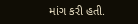માંગ કરી હતી.